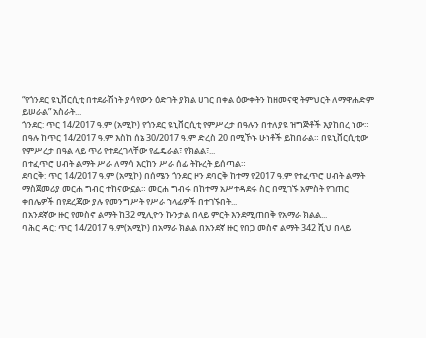“የጎንደር ዩኒቨርሲቲ በተደራሽነት ያሳየውን ዕድገት ያክል ሀገር በቀል ዕውቀትን ከዘመናዊ ትምህርት ለማዋሐድም ይሠራል” አስራት...
ጎንደር: ጥር 14/2017 ዓ.ም (አሚኮ) የጎንደር ዩኒቨርሲቲ የምሥረታ በዓሉን በተለያዩ ዝግጅቶች እያከበረ ነው። በዓሉ ከጥር 14/2017 ዓ.ም እስከ ሰኔ 30/2017 ዓ.ም ድረስ 20 በሚኾኑ ሁነቶች ይከበራል። በዩኒቨርሲቲው የምሥረታ በዓል ላይ ጥሪ የተደረገላቸው የፌዴራል፣ የክልል፣...
በተፈጥሮ ሀብት ልማት ሥራ ለማሳ እርከን ሥራ ሰፊ ትኩረት ይሰጣል።
ደባርቅ: ጥር 14/2017 ዓ.ም (አሚኮ) በሰሜን ጎንደር ዞን ደባርቅ ከተማ የ2017 ዓ.ም የተፈጥሮ ሀብት ልማት ማስጀመሪያ መርሐ ግብር ተከናውኗል። መርሐ ግብሩ በከተማ አሥተዳደሩ ስር በሚገኙ አምስት የገጠር ቀበሌዎች በየደረጃው ያሉ የመንግሥት የሥራ ኀላፊዎች በተገኙበት...
በአንደኛው ዙር የመስኖ ልማት ከ32 ሚሊዮን ኩንታል በላይ ምርት እንደሚጠበቅ የአማራ ክልል...
ባሕር ዳር: ጥር 14/2017 ዓ.ም(አሚኮ) በአማራ ክልል በአንደኛ ዙር የበጋ መስኖ ልማት 342 ሺህ በላይ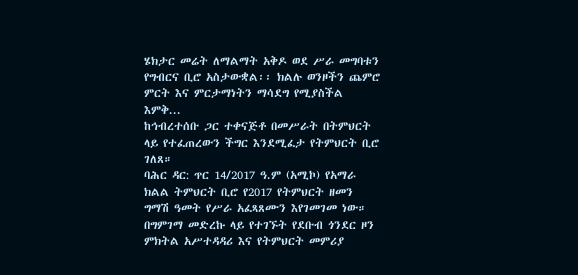ሄክታር መሬት ለማልማት አቅዶ ወደ ሥራ መግባቱን የግብርና ቢሮ አስታውቋል፡፡ ክልሉ ወንዞችን ጨምሮ ምርት እና ምርታማነትን ማሳደግ የሚያስችል እምቅ...
ከኅብረተሰቡ ጋር ተቀናጅቶ በመሥራት በትምህርት ላይ የተፈጠረውን ችግር እንደሚፈታ የትምህርት ቢሮ ገለጸ።
ባሕር ዳር: ጥር 14/2017 ዓ.ም (አሚኮ) የአማራ ክልል ትምህርት ቢሮ የ2017 የትምህርት ዘመን ግማሽ ዓመት የሥራ አፈጻጸሙን እየገመገመ ነው። በግምገማ መድረኩ ላይ የተገኙት የደቡብ ጎንደር ዞን ምክትል አሥተዳዳሪ እና የትምህርት መምሪያ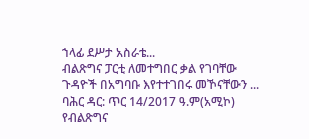ኀላፊ ደሥታ አስራቴ...
ብልጽግና ፓርቲ ለመተግበር ቃል የገባቸው ጉዳዮች በአግባቡ እየተተገበሩ መኾናቸውን ...
ባሕር ዳር: ጥር 14/2017 ዓ.ም(አሚኮ) የብልጽግና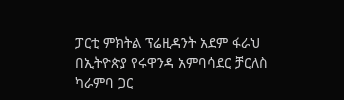ፓርቲ ምክትል ፕሬዚዳንት አደም ፋራህ በኢትዮጵያ የሩዋንዳ አምባሳደር ቻርለስ ካራምባ ጋር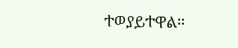ተወያይተዋል።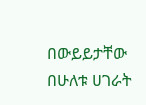በውይይታቸው በሁለቱ ሀገራት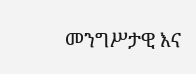መንግሥታዊ እና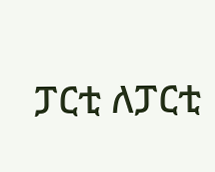ፓርቲ ለፓርቲ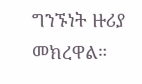ግንኙነት ዙሪያ መክረዋል።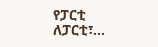የፓርቲ ለፓርቲ፣...